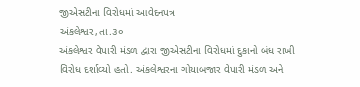જીએસટીના વિરોધમાં આવેદનપત્ર
અંકલેશ્વર,તા.૩૦
અંકલેશ્વર વેપારી મંડળ દ્વારા જીએસટીના વિરોધમાં દુકાનો બંધ રાખી વિરોધ દર્શાવ્યો હતો. અંકલેશ્વરના ગોયાબજાર વેપારી મંડળ અને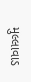મુલ્લાવાડ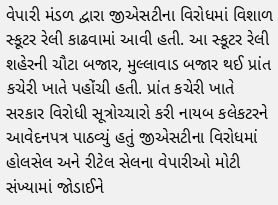વેપારી મંડળ દ્વારા જીએસટીના વિરોધમાં વિશાળ સ્કૂટર રેલી કાઢવામાં આવી હતી. આ સ્કૂટર રેલી શહેરની ચૌટા બજાર, મુલ્લાવાડ બજાર થઈ પ્રાંત કચેરી ખાતે પહોંચી હતી. પ્રાંત કચેરી ખાતે સરકાર વિરોધી સૂત્રોચ્ચારો કરી નાયબ કલેકટરને આવેદનપત્ર પાઠવ્યું હતું જીએસટીના વિરોધમાં હોલસેલ અને રીટેલ સેલના વેપારીઓ મોટી સંખ્યામાં જોડાઈને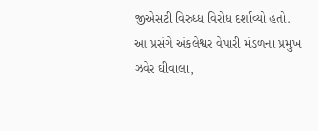જીએસટી વિરુધ્ધ વિરોધ દર્શાવ્યો હતો.
આ પ્રસંગે અંકલેશ્વર વેપારી મંડળના પ્રમુખ ઝવેર ઘીવાલા,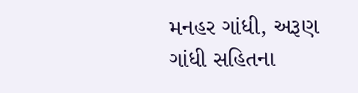મનહર ગાંધી, અરૂણ ગાંધી સહિતના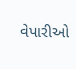વેપારીઓ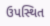ઉપસ્થિત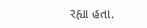રહ્યા હતા.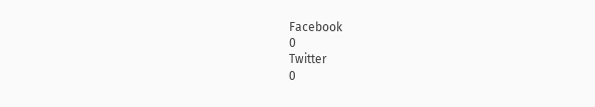Facebook
0
Twitter
0